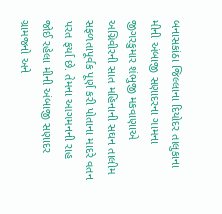બનાસકાંઠા જિલ્લાના દિયોદર તાલુકાના મીની અંબાજી સણાદરના ગામના જીગરકુમાર શંભુજી મકવાણાએ અગ્નિવીરની સાત મહિનાની સઘન તાલીમ સફળતાપૂર્વક પૂર્ણ કરી પોતાના માદરે વતન પરત ફર્યા છે. તેમના આગમનની રાહ જોઈ રહેલા મીની અંબાજી સણાદર ગ્રામજનો અને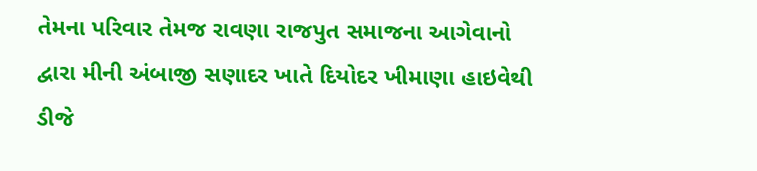તેમના પરિવાર તેમજ રાવણા રાજપુત સમાજના આગેવાનો દ્વારા મીની અંબાજી સણાદર ખાતે દિયોદર ખીમાણા હાઇવેથી ડીજે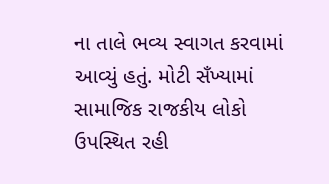ના તાલે ભવ્ય સ્વાગત કરવામાં આવ્યું હતું. મોટી સઁખ્યામાં સામાજિક રાજકીય લોકો ઉપસ્થિત રહી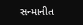સન્માનીત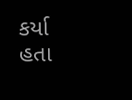કર્યા હતા